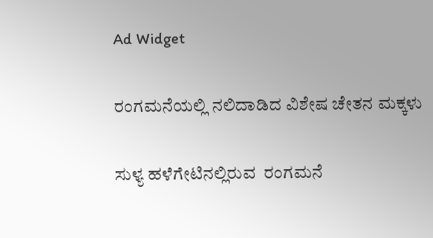Ad Widget

ರಂಗಮನೆಯಲ್ಲಿ ನಲಿದಾಡಿದ ವಿಶೇಷ ಚೇತನ ಮಕ್ಕಳು

ಸುಳ್ಯ ಹಳೆಗೇಟಿನಲ್ಲಿರುವ  ರಂಗಮನೆ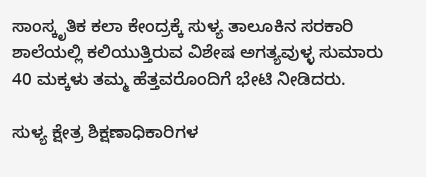ಸಾಂಸ್ಕೃತಿಕ ಕಲಾ ಕೇಂದ್ರಕ್ಕೆ ಸುಳ್ಯ ತಾಲೂಕಿನ ಸರಕಾರಿ ಶಾಲೆಯಲ್ಲಿ ಕಲಿಯುತ್ತಿರುವ ವಿಶೇಷ ಅಗತ್ಯವುಳ್ಳ ಸುಮಾರು 40 ಮಕ್ಕಳು ತಮ್ಮ ಹೆತ್ತವರೊಂದಿಗೆ ಭೇಟಿ ನೀಡಿದರು.

ಸುಳ್ಯ ಕ್ಷೇತ್ರ ಶಿಕ್ಷಣಾಧಿಕಾರಿಗಳ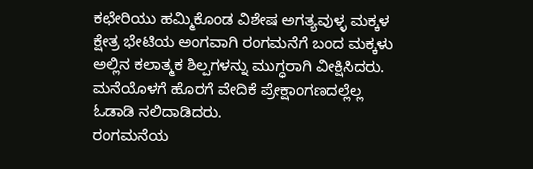ಕಛೇರಿಯು ಹಮ್ಮಿಕೊಂಡ ವಿಶೇಷ ಅಗತ್ಯವುಳ್ಳ ಮಕ್ಕಳ  ಕ್ಷೇತ್ರ ಭೇಟಿಯ ಅಂಗವಾಗಿ ರಂಗಮನೆಗೆ ಬಂದ ಮಕ್ಕಳು ಅಲ್ಲಿನ ಕಲಾತ್ಮಕ ಶಿಲ್ಪಗಳನ್ನು ಮುಗ್ಧರಾಗಿ ವೀಕ್ಷಿಸಿದರು. ಮನೆಯೊಳಗೆ ಹೊರಗೆ ವೇದಿಕೆ ಪ್ರೇಕ್ಷಾಂಗಣದಲ್ಲೆಲ್ಲ ಓಡಾಡಿ ನಲಿದಾಡಿದರು.
ರಂಗಮನೆಯ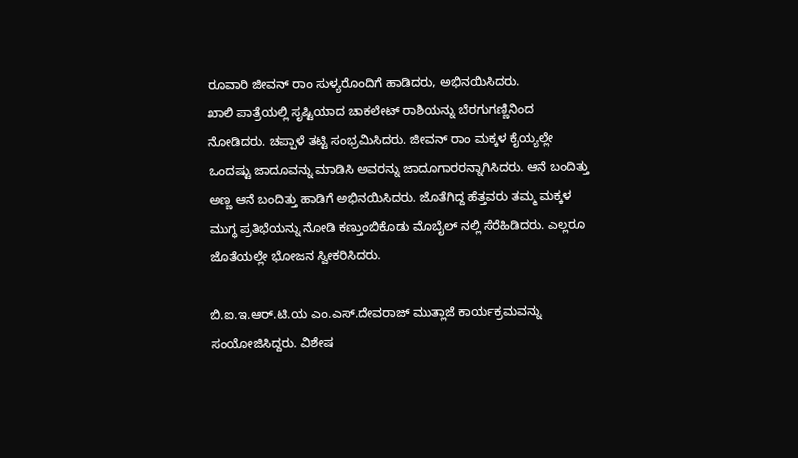ರೂವಾರಿ ಜೀವನ್ ರಾಂ ಸುಳ್ಯರೊಂದಿಗೆ ಹಾಡಿದರು, ಅಭಿನಯಿಸಿದರು.
ಖಾಲಿ ಪಾತ್ರೆಯಲ್ಲಿ ಸೃಷ್ಟಿಯಾದ ಚಾಕಲೇಟ್ ರಾಶಿಯನ್ನು ಬೆರಗುಗಣ್ಣಿನಿಂದ ನೋಡಿದರು. ಚಪ್ಪಾಳೆ ತಟ್ಟಿ ಸಂಭ್ರಮಿಸಿದರು. ಜೀವನ್ ರಾಂ ಮಕ್ಕಳ ಕೈಯ್ಯಲ್ಲೇ ಒಂದಷ್ಟು ಜಾದೂವನ್ನು ಮಾಡಿಸಿ ಅವರನ್ನು ಜಾದೂಗಾರರನ್ನಾಗಿಸಿದರು. ಆನೆ ಬಂದಿತ್ತು ಅಣ್ಣ ಆನೆ ಬಂದಿತ್ತು ಹಾಡಿಗೆ ಅಭಿನಯಿಸಿದರು. ಜೊತೆಗಿದ್ದ ಹೆತ್ತವರು ತಮ್ಮ ಮಕ್ಕಳ ಮುಗ್ಧ ಪ್ರತಿಭೆಯನ್ನು ನೋಡಿ ಕಣ್ತುಂಬಿಕೊಡು ಮೊಬೈಲ್ ನಲ್ಲಿ ಸೆರೆಹಿಡಿದರು. ಎಲ್ಲರೂ ಜೊತೆಯಲ್ಲೇ ಭೋಜನ ಸ್ವೀಕರಿಸಿದರು.

ಬಿ.ಐ.ಇ.ಆರ್.ಟಿ.ಯ ಎಂ.ಎಸ್.ದೇವರಾಜ್ ಮುತ್ಲಾಜೆ ಕಾರ್ಯಕ್ರಮವನ್ನು ಸಂಯೋಜಿಸಿದ್ದರು. ವಿಶೇಷ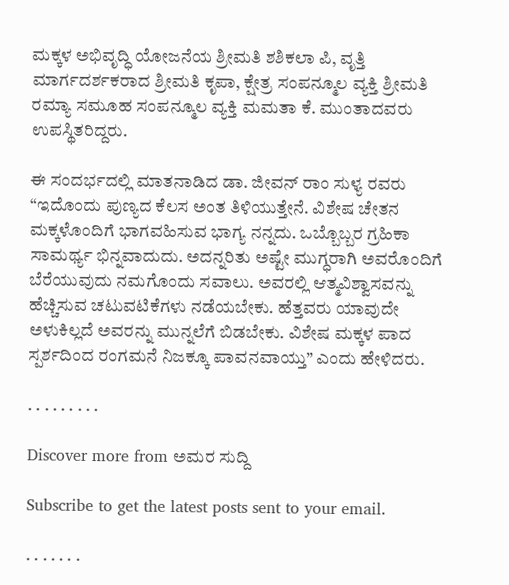ಮಕ್ಕಳ ಅಭಿವೃದ್ಧಿ ಯೋಜನೆಯ ಶ್ರೀಮತಿ ಶಶಿಕಲಾ ಪಿ, ವೃತ್ತಿ ಮಾರ್ಗದರ್ಶಕರಾದ ಶ್ರೀಮತಿ ಕೃಪಾ, ಕ್ಷೇತ್ರ ಸಂಪನ್ಮೂಲ ವ್ಯಕ್ತಿ ಶ್ರೀಮತಿ ರಮ್ಯಾ ಸಮೂಹ ಸಂಪನ್ಮೂಲ ವ್ಯಕ್ತಿ ಮಮತಾ ಕೆ. ಮುಂತಾದವರು ಉಪಸ್ಥಿತರಿದ್ದರು.

ಈ ಸಂದರ್ಭದಲ್ಲಿ ಮಾತನಾಡಿದ ಡಾ. ಜೀವನ್ ರಾಂ ಸುಳ್ಯ ರವರು “ಇದೊಂದು ಪುಣ್ಯದ ಕೆಲಸ ಅಂತ ತಿಳಿಯುತ್ತೇನೆ. ವಿಶೇಷ ಚೇತನ ಮಕ್ಕಳೊಂದಿಗೆ ಭಾಗವಹಿಸುವ ಭಾಗ್ಯ ನನ್ನದು. ಒಬ್ಬೊಬ್ಬರ ಗ್ರಹಿಕಾ ಸಾಮರ್ಥ್ಯ ಭಿನ್ನವಾದುದು. ಅದನ್ನರಿತು ಅಷ್ಟೇ ಮುಗ್ಧರಾಗಿ ಅವರೊಂದಿಗೆ ಬೆರೆಯುವುದು ನಮಗೊಂದು ಸವಾಲು. ಅವರಲ್ಲಿ ಆತ್ಮವಿಶ್ವಾಸವನ್ನು ಹೆಚ್ಚಿಸುವ ಚಟುವಟಿಕೆಗಳು ನಡೆಯಬೇಕು. ಹೆತ್ತವರು ಯಾವುದೇ ಅಳುಕಿಲ್ಲದೆ ಅವರನ್ನು ಮುನ್ನಲೆಗೆ ಬಿಡಬೇಕು. ವಿಶೇಷ ಮಕ್ಕಳ ಪಾದ ಸ್ಪರ್ಶದಿಂದ ರಂಗಮನೆ ನಿಜಕ್ಕೂ ಪಾವನವಾಯ್ತು” ಎಂದು ಹೇಳಿದರು.

. . . . . . . . .

Discover more from ಅಮರ ಸುದ್ದಿ

Subscribe to get the latest posts sent to your email.

. . . . . . .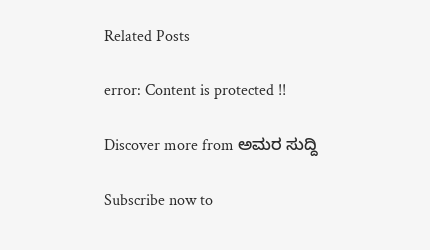Related Posts

error: Content is protected !!

Discover more from ಅಮರ ಸುದ್ದಿ

Subscribe now to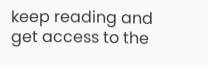keep reading and get access to the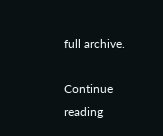full archive.

Continue reading